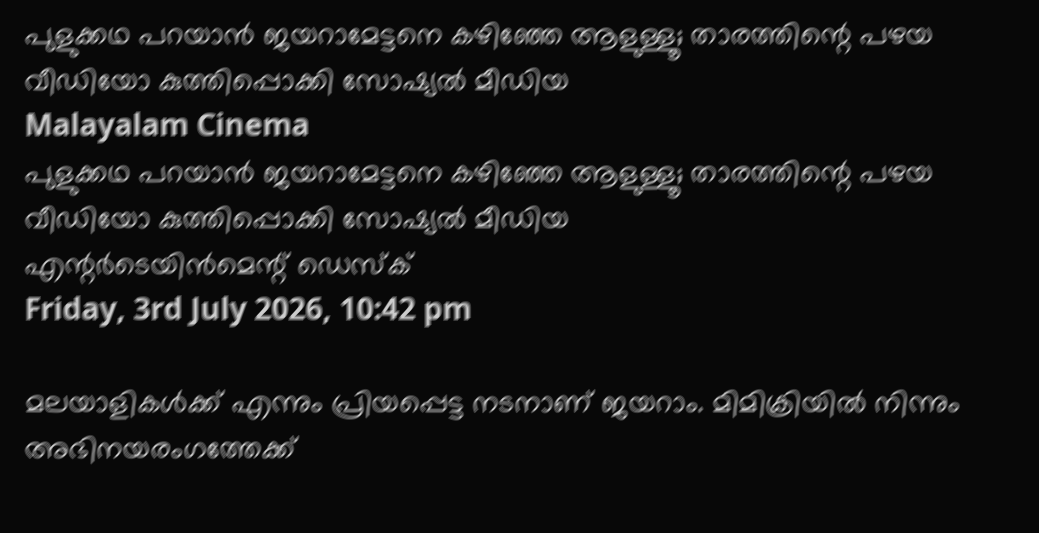പുളുക്കഥ പറയാന്‍ ജയറാമേട്ടനെ കഴിഞ്ഞേ ആളുള്ളൂ; താരത്തിന്റെ പഴയ വീഡിയോ കുത്തിപ്പൊക്കി സോഷ്യല്‍ മീഡിയ
Malayalam Cinema
പുളുക്കഥ പറയാന്‍ ജയറാമേട്ടനെ കഴിഞ്ഞേ ആളുള്ളൂ; താരത്തിന്റെ പഴയ വീഡിയോ കുത്തിപ്പൊക്കി സോഷ്യല്‍ മീഡിയ
എന്റര്‍ടെയിന്‍മെന്റ് ഡെസ്‌ക്
Friday, 3rd July 2026, 10:42 pm

മലയാളികള്‍ക്ക് എന്നും പ്രിയപ്പെട്ട നടനാണ് ജയറാം. മിമിക്രിയില്‍ നിന്നും അഭിനയരംഗത്തേക്ക്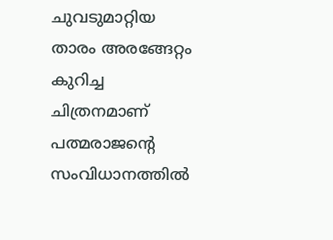ചുവടുമാറ്റിയ താരം അരങ്ങേറ്റം കുറിച്ച ചിത്രനമാണ് പത്മരാജന്റെ സംവിധാനത്തില്‍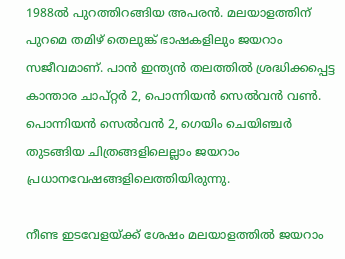1988ല്‍ പുറത്തിറങ്ങിയ അപരന്‍. മലയാളത്തിന് പുറമെ തമിഴ് തെലുങ്ക് ഭാഷകളിലും ജയറാം സജീവമാണ്. പാന്‍ ഇന്ത്യന്‍ തലത്തില്‍ ശ്രദ്ധിക്കപ്പെട്ട കാന്താര ചാപ്റ്റര്‍ 2, പൊന്നിയന്‍ സെല്‍വന്‍ വണ്‍. പൊന്നിയന്‍ സെല്‍വന്‍ 2, ഗെയിം ചെയിഞ്ചര്‍ തുടങ്ങിയ ചിത്രങ്ങളിലെല്ലാം ജയറാം പ്രധാനവേഷങ്ങളിലെത്തിയിരുന്നു.

നീണ്ട ഇടവേളയ്ക്ക് ശേഷം മലയാളത്തില്‍ ജയറാം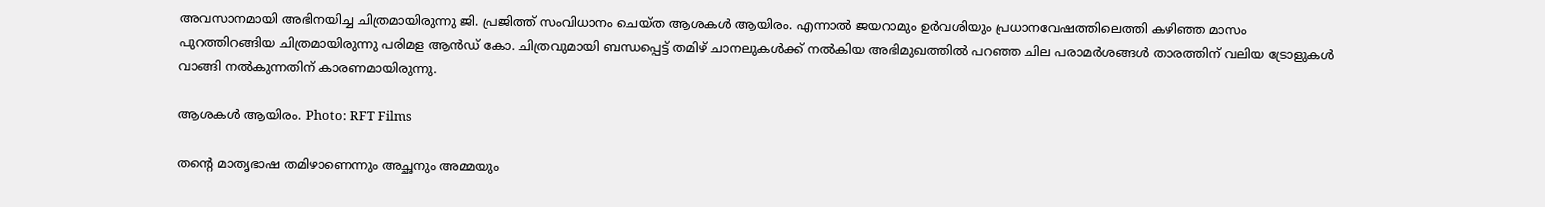അവസാനമായി അഭിനയിച്ച ചിത്രമായിരുന്നു ജി. പ്രജിത്ത് സംവിധാനം ചെയ്ത ആശകള്‍ ആയിരം. എന്നാല്‍ ജയറാമും ഉര്‍വശിയും പ്രധാനവേഷത്തിലെത്തി കഴിഞ്ഞ മാസം പുറത്തിറങ്ങിയ ചിത്രമായിരുന്നു പരിമള ആന്‍ഡ് കോ. ചിത്രവുമായി ബന്ധപ്പെട്ട് തമിഴ് ചാനലുകള്‍ക്ക് നല്‍കിയ അഭിമുഖത്തില്‍ പറഞ്ഞ ചില പരാമര്‍ശങ്ങള്‍ താരത്തിന് വലിയ ട്രോളുകള്‍ വാങ്ങി നല്‍കുന്നതിന് കാരണമായിരുന്നു.

ആശകള്‍ ആയിരം. Photo: RFT Films

തന്റെ മാതൃഭാഷ തമിഴാണെന്നും അച്ഛനും അമ്മയും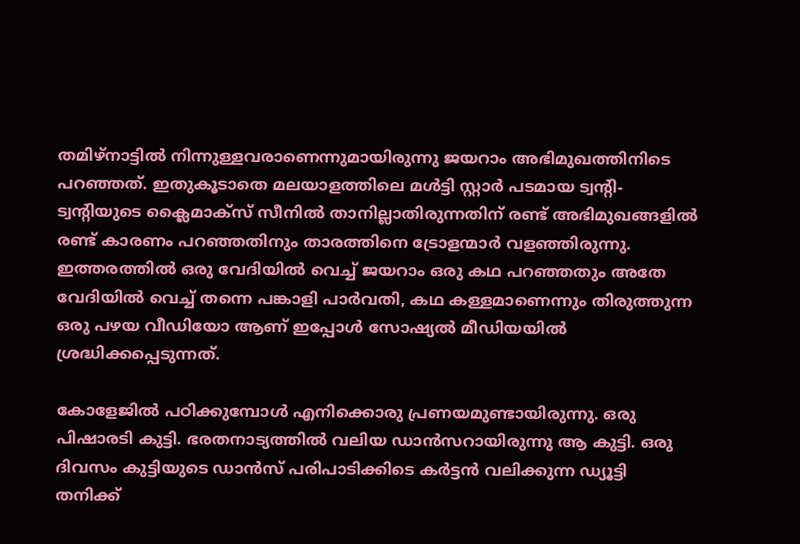തമിഴ്‌നാട്ടില്‍ നിന്നുള്ളവരാണെന്നുമായിരുന്നു ജയറാം അഭിമുഖത്തിനിടെ പറഞ്ഞത്. ഇതുകൂടാതെ മലയാളത്തിലെ മള്‍ട്ടി സ്റ്റാര്‍ പടമായ ട്വന്റി-ട്വന്റിയുടെ ക്ലൈമാക്‌സ് സീനില്‍ താനില്ലാതിരുന്നതിന് രണ്ട് അഭിമുഖങ്ങളില്‍ രണ്ട് കാരണം പറഞ്ഞതിനും താരത്തിനെ ട്രോളന്മാര്‍ വളഞ്ഞിരുന്നു. ഇത്തരത്തില്‍ ഒരു വേദിയില്‍ വെച്ച് ജയറാം ഒരു കഥ പറഞ്ഞതും അതേ വേദിയില്‍ വെച്ച് തന്നെ പങ്കാളി പാര്‍വതി, കഥ കള്ളമാണെന്നും തിരുത്തുന്ന ഒരു പഴയ വീഡിയോ ആണ് ഇപ്പോള്‍ സോഷ്യല്‍ മീഡിയയില്‍ ശ്രദ്ധിക്കപ്പെടുന്നത്.

കോളേജില്‍ പഠിക്കുമ്പോള്‍ എനിക്കൊരു പ്രണയമുണ്ടായിരുന്നു. ഒരു പിഷാരടി കുട്ടി. ഭരതനാട്യത്തില്‍ വലിയ ഡാന്‍സറായിരുന്നു ആ കുട്ടി. ഒരു ദിവസം കുട്ടിയുടെ ഡാന്‍സ് പരിപാടിക്കിടെ കര്‍ട്ടന്‍ വലിക്കുന്ന ഡ്യൂട്ടി തനിക്ക്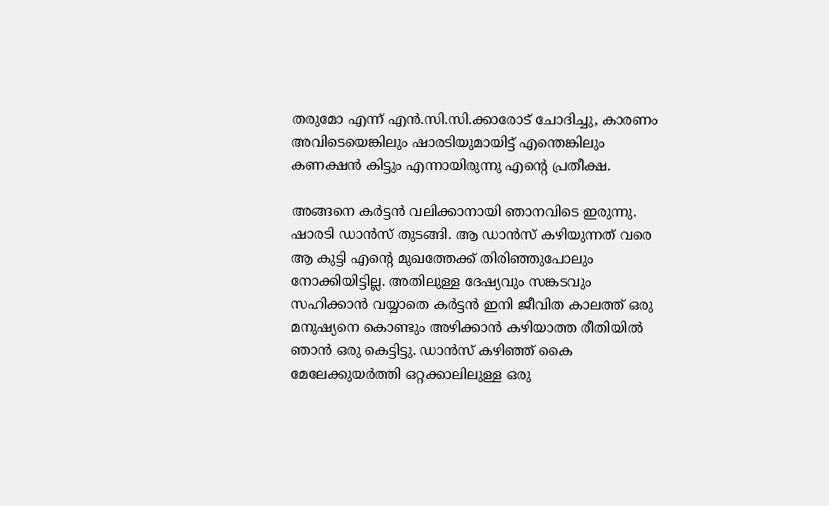തരുമോ എന്ന് എന്‍.സി.സി.ക്കാരോട് ചോദിച്ചു, കാരണം അവിടെയെങ്കിലും ഷാരടിയുമായിട്ട് എന്തെങ്കിലും കണക്ഷന്‍ കിട്ടും എന്നായിരുന്നു എന്റെ പ്രതീക്ഷ.

അങ്ങനെ കര്‍ട്ടന്‍ വലിക്കാനായി ഞാനവിടെ ഇരുന്നു. ഷാരടി ഡാന്‍സ് തുടങ്ങി. ആ ഡാന്‍സ് കഴിയുന്നത് വരെ ആ കുട്ടി എന്റെ മുഖത്തേക്ക് തിരിഞ്ഞുപോലും നോക്കിയിട്ടില്ല. അതിലുള്ള ദേഷ്യവും സങ്കടവും സഹിക്കാന്‍ വയ്യാതെ കര്‍ട്ടന്‍ ഇനി ജീവിത കാലത്ത് ഒരു മനുഷ്യനെ കൊണ്ടും അഴിക്കാന്‍ കഴിയാത്ത രീതിയില്‍ ഞാന്‍ ഒരു കെട്ടിട്ടു. ഡാന്‍സ് കഴിഞ്ഞ് കൈ മേലേക്കുയര്‍ത്തി ഒറ്റക്കാലിലുള്ള ഒരു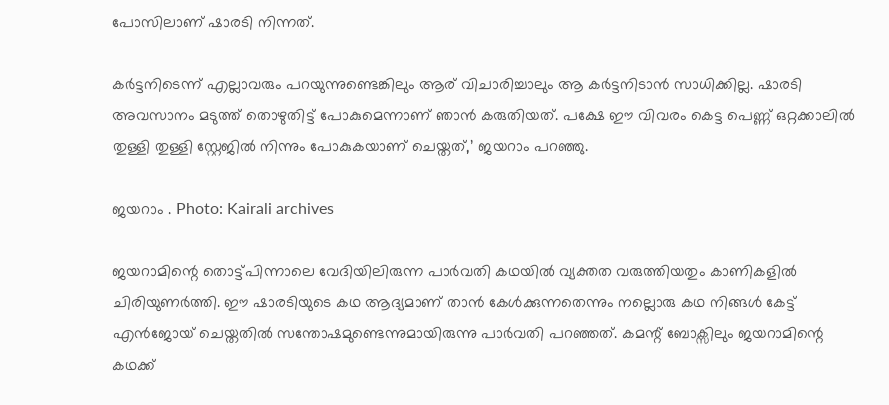പോസിലാണ് ഷാരടി നിന്നത്.

കര്‍ട്ടനിടെന്ന് എല്ലാവരും പറയുന്നുണ്ടെങ്കിലും ആര് വിചാരിച്ചാലും ആ കര്‍ട്ടനിടാന്‍ സാധിക്കില്ല. ഷാരടി അവസാനം മടുത്ത് തൊഴുതിട്ട് പോകുമെന്നാണ് ഞാന്‍ കരുതിയത്. പക്ഷേ ഈ വിവരം കെട്ട പെണ്ണ് ഒറ്റക്കാലില്‍ തുള്ളി തുള്ളി സ്റ്റേജില്‍ നിന്നും പോകുകയാണ് ചെയ്തത്,’ ജയറാം പറഞ്ഞു.

ജയറാം . Photo: Kairali archives

ജയറാമിന്റെ തൊട്ട്പിന്നാലെ വേദിയിലിരുന്ന പാര്‍വതി കഥയില്‍ വ്യക്തത വരുത്തിയതും കാണികളില്‍ ചിരിയുണര്‍ത്തി. ഈ ഷാരടിയുടെ കഥ ആദ്യമാണ് താന്‍ കേള്‍ക്കുന്നതെന്നും നല്ലൊരു കഥ നിങ്ങള്‍ കേട്ട് എന്‍ജോയ് ചെയ്തതില്‍ സന്തോഷമുണ്ടെന്നുമായിരുന്നു പാര്‍വതി പറഞ്ഞത്. കമന്റ് ബോക്സിലും ജയറാമിന്റെ കഥക്ക്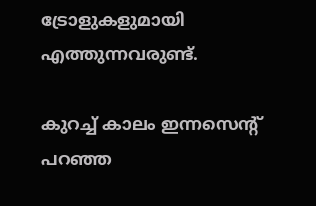ട്രോളുകളുമായി എത്തുന്നവരുണ്ട്.

കുറച്ച് കാലം ഇന്നസെന്റ് പറഞ്ഞ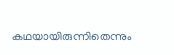കഥയായിരുന്നിതെന്നും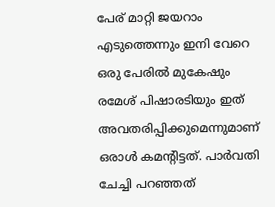പേര് മാറ്റി ജയറാം എടുത്തെന്നും ഇനി വേറെ ഒരു പേരില്‍ മുകേഷും രമേശ് പിഷാരടിയും ഇത് അവതരിപ്പിക്കുമെന്നുമാണ് ഒരാള്‍ കമന്റിട്ടത്. പാര്‍വതി ചേച്ചി പറഞ്ഞത്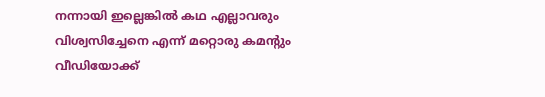നന്നായി ഇല്ലെങ്കില്‍ കഥ എല്ലാവരും വിശ്വസിച്ചേനെ എന്ന് മറ്റൊരു കമന്റും വീഡിയോക്ക്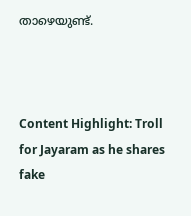താഴെയുണ്ട്.



Content Highlight: Troll for Jayaram as he shares fake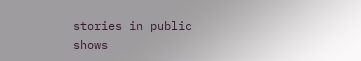stories in public shows